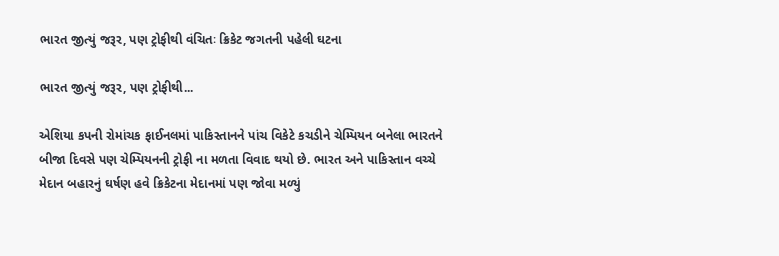ભારત જીત્યું જરૂર, પણ ટ્રોફીથી વંચિતઃ ક્રિકેટ જગતની પહેલી ઘટના

ભારત જીત્યું જરૂર, પણ ટ્રોફીથી...

એશિયા કપની રોમાંચક ફાઈનલમાં પાકિસ્તાનને પાંચ વિકેટે કચડીને ચેમ્પિયન બનેલા ભારતને બીજા દિવસે પણ ચેમ્પિયનની ટ્રોફી ના મળતા વિવાદ થયો છે. ભારત અને પાકિસ્તાન વચ્ચે મેદાન બહારનું ઘર્ષણ હવે ક્રિકેટના મેદાનમાં પણ જોવા મળ્યું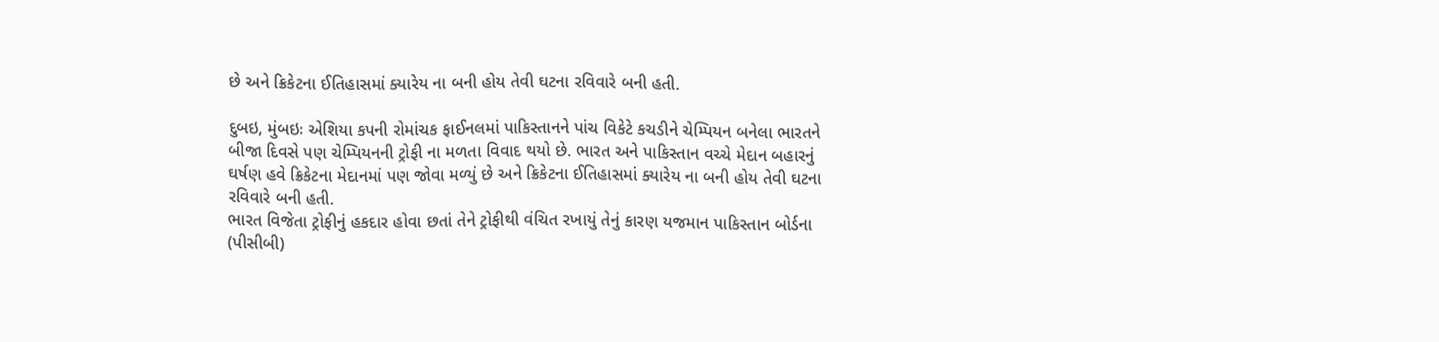છે અને ક્રિકેટના ઈતિહાસમાં ક્યારેય ના બની હોય તેવી ઘટના રવિવારે બની હતી.

દુબઇ, મુંબઇઃ એશિયા કપની રોમાંચક ફાઈનલમાં પાકિસ્તાનને પાંચ વિકેટે કચડીને ચેમ્પિયન બનેલા ભારતને બીજા દિવસે પણ ચેમ્પિયનની ટ્રોફી ના મળતા વિવાદ થયો છે. ભારત અને પાકિસ્તાન વચ્ચે મેદાન બહારનું ઘર્ષણ હવે ક્રિકેટના મેદાનમાં પણ જોવા મળ્યું છે અને ક્રિકેટના ઈતિહાસમાં ક્યારેય ના બની હોય તેવી ઘટના રવિવારે બની હતી.
ભારત વિજેતા ટ્રોફીનું હકદાર હોવા છતાં તેને ટ્રોફીથી વંચિત રખાયું તેનું કારણ યજમાન પાકિસ્તાન બોર્ડના (પીસીબી)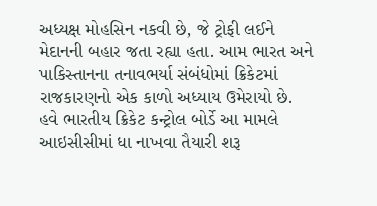અધ્યક્ષ મોહસિન નકવી છે, જે ટ્રોફી લઈને મેદાનની બહાર જતા રહ્યા હતા. આમ ભારત અને પાકિસ્તાનના તનાવભર્યા સંબંધોમાં ક્રિકેટમાં રાજકારણનો એક કાળો અધ્યાય ઉમેરાયો છે. હવે ભારતીય ક્રિકેટ કન્ટ્રોલ બોર્ડે આ મામલે આઇસીસીમાં ધા નાખવા તૈયારી શરૂ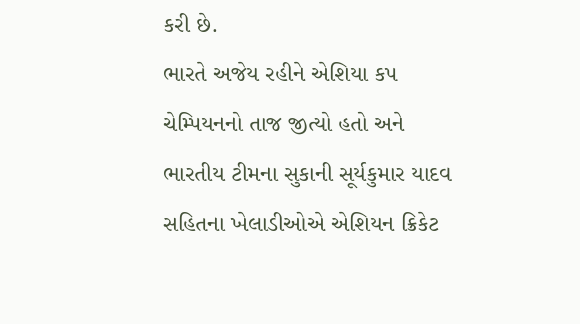કરી છે.
ભારતે અજેય રહીને એશિયા કપ ચેમ્પિયનનો તાજ જીત્યો હતો અને ભારતીય ટીમના સુકાની સૂર્યકુમાર યાદવ સહિતના ખેલાડીઓએ એશિયન ક્રિકેટ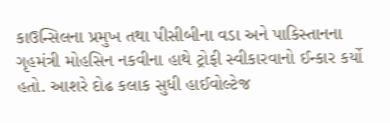કાઉન્સિલના પ્રમુખ તથા પીસીબીના વડા અને પાકિસ્તાનના ગૃહમંત્રી મોહસિન નકવીના હાથે ટ્રોફી સ્વીકારવાનો ઈન્કાર કર્યો હતો. આશરે દોઢ કલાક સુધી હાઈવોલ્ટેજ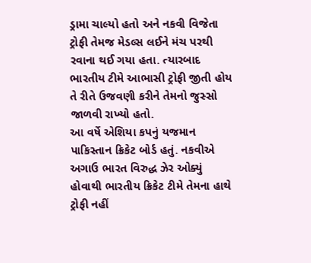ડ્રામા ચાલ્યો હતો અને નકવી વિજેતા ટ્રોફી તેમજ મેડલ્સ લઈને મંચ પરથી રવાના થઈ ગયા હતા. ત્યારબાદ ભારતીય ટીમે આભાસી ટ્રોફી જીતી હોય તે રીતે ઉજવણી કરીને તેમનો જુસ્સો જાળવી રાખ્યો હતો.
આ વર્ષે એશિયા કપનું યજમાન પાકિસ્તાન ક્રિકેટ બોર્ડ હતું. નકવીએ અગાઉ ભારત વિરુદ્ધ ઝેર ઓક્યું હોવાથી ભારતીય ક્રિકેટ ટીમે તેમના હાથે ટ્રોફી નહીં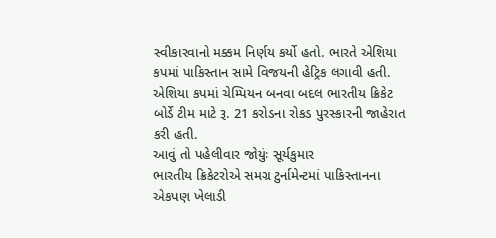સ્વીકારવાનો મક્કમ નિર્ણય કર્યો હતો. ભારતે એશિયા કપમાં પાકિસ્તાન સામે વિજયની હેટ્રિક લગાવી હતી. એશિયા કપમાં ચેમ્પિયન બનવા બદલ ભારતીય ક્રિકેટ બોર્ડે ટીમ માટે રૂ. 21 કરોડના રોકડ પુરસ્કારની જાહેરાત કરી હતી.
આવું તો પહેલીવાર જોયુંઃ સૂર્યકુમાર
ભારતીય ક્રિકેટરોએ સમગ્ર ટુર્નામેન્ટમાં પાકિસ્તાનના એકપણ ખેલાડી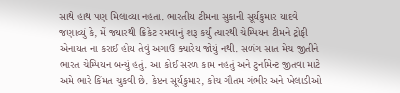સાથે હાથ પણ મિલાવ્યા નહતા. ભારતીય ટીમના સુકાની સૂર્યકુમાર યાદવે જણાવ્યું કે, મેં જ્યારથી ક્રિકેટ રમવાનું શરૂ કર્યું ત્યારથી ચેમ્પિયન ટીમને ટ્રોફી એનાયત ના કરાઈ હોય તેવું અગાઉ ક્યારેય જોયું નથી. સળંગ સાત મેચ જીતીને ભારત ચેમ્પિયન બન્યું હતું. આ કોઈ સરળ કામ નહતું અને ટુર્નામેન્ટ જીતવા માટે અમે ભારે કિંમત ચુકવી છે. કેપ્ટન સૂર્યકુમાર, કોચ ગૌતમ ગંભીર અને ખેલાડીઓ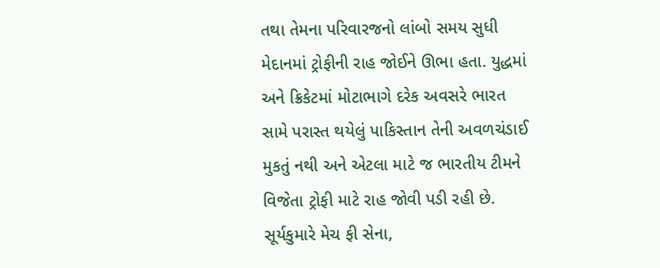તથા તેમના પરિવારજનો લાંબો સમય સુધી મેદાનમાં ટ્રોફીની રાહ જોઈને ઊભા હતા. યુદ્ધમાં અને ક્રિકેટમાં મોટાભાગે દરેક અવસરે ભારત સામે પરાસ્ત થયેલું પાકિસ્તાન તેની અવળચંડાઈ મુકતું નથી અને એટલા માટે જ ભારતીય ટીમને વિજેતા ટ્રોફી માટે રાહ જોવી પડી રહી છે.
સૂર્યકુમારે મેચ ફી સેના,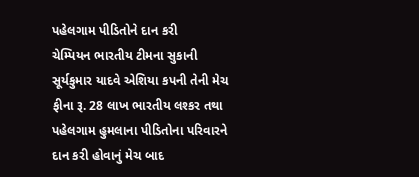પહેલગામ પીડિતોને દાન કરી
ચેમ્પિયન ભારતીય ટીમના સુકાની સૂર્યકુમાર યાદવે એશિયા કપની તેની મેચ ફીના રૂ. 28 લાખ ભારતીય લશ્કર તથા પહેલગામ હુમલાના પીડિતોના પરિવારને દાન કરી હોવાનું મેચ બાદ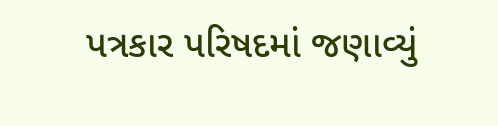પત્રકાર પરિષદમાં જણાવ્યું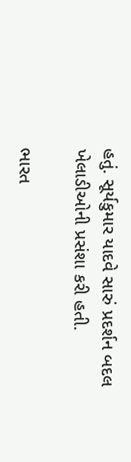હતું. સૂર્યકુમાર યાદવે સારું પ્રદર્શન બદલ ખેલાડીઓની પ્રસંશા કરી હતી.

ભારત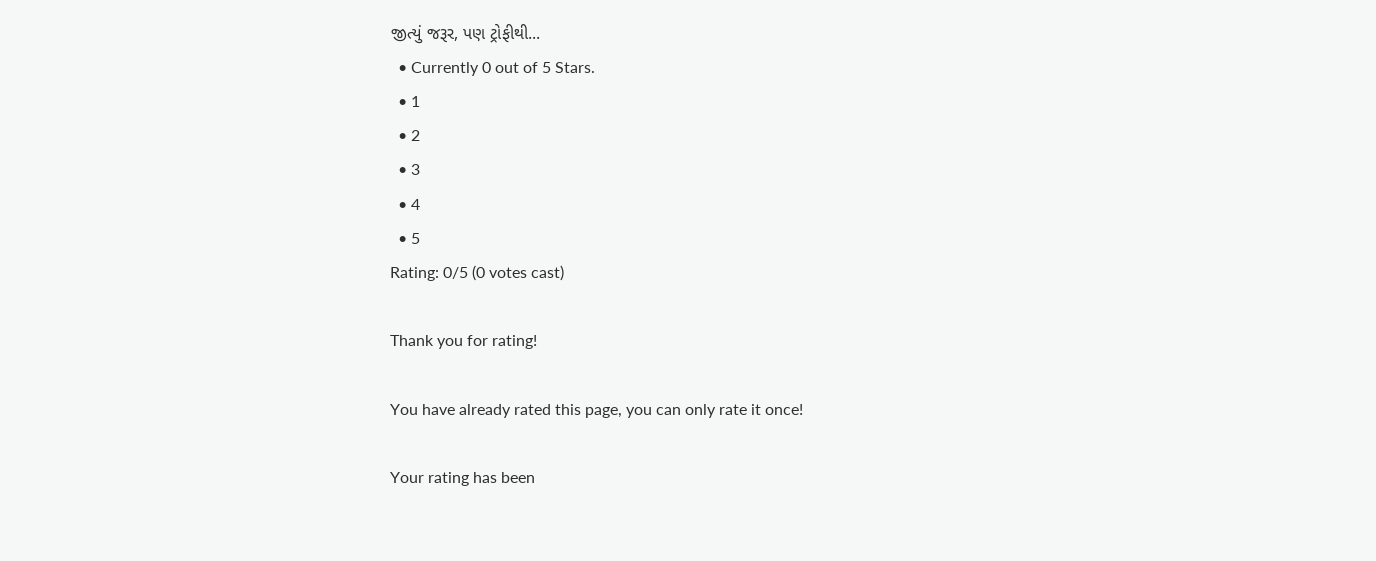જીત્યું જરૂર, પણ ટ્રોફીથી...
  • Currently 0 out of 5 Stars.
  • 1
  • 2
  • 3
  • 4
  • 5
Rating: 0/5 (0 votes cast)

Thank you for rating!

You have already rated this page, you can only rate it once!

Your rating has been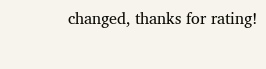changed, thanks for rating!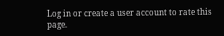Log in or create a user account to rate this page.